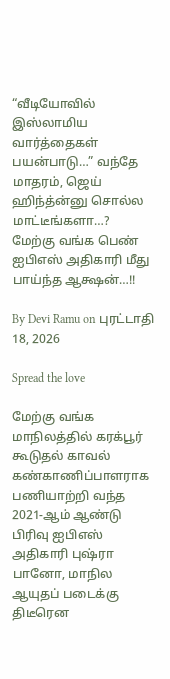“வீடியோவில் இஸ்லாமிய வார்த்தைகள் பயன்பாடு…” வந்தே மாதரம், ஜெய் ஹிந்த்ன்னு சொல்ல மாட்டீங்களா…? மேற்கு வங்க பெண் ஐபிஎஸ் அதிகாரி மீது பாய்ந்த ஆக்ஷன்…!!

By Devi Ramu on புரட்டாதி 18, 2026

Spread the love

மேற்கு வங்க மாநிலத்தில் கரக்பூர் கூடுதல் காவல் கண்காணிப்பாளராக பணியாற்றி வந்த 2021-ஆம் ஆண்டு பிரிவு ஐபிஎஸ் அதிகாரி புஷ்ரா பானோ, மாநில ஆயுதப் படைக்கு திடீரென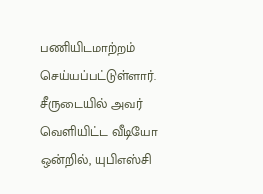பணியிடமாற்றம் செய்யப்பட்டுள்ளார். சீருடையில் அவர் வெளியிட்ட வீடியோ ஒன்றில், யுபிஎஸ்சி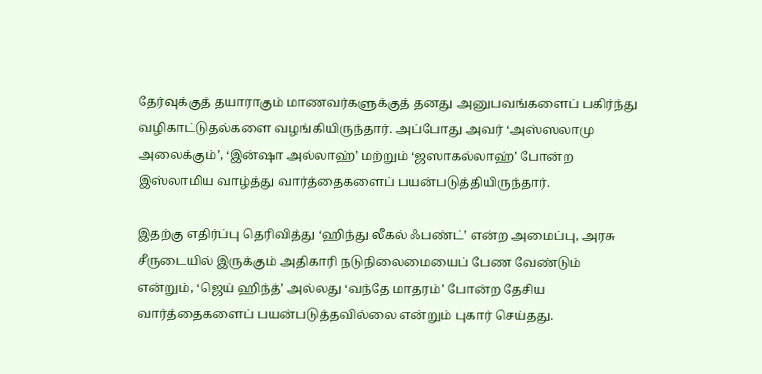தேர்வுக்குத் தயாராகும் மாணவர்களுக்குத் தனது அனுபவங்களைப் பகிர்ந்து வழிகாட்டுதல்களை வழங்கியிருந்தார். அப்போது அவர் ‘அஸ்ஸலாமு அலைக்கும்’, ‘இன்ஷா அல்லாஹ்’ மற்றும் ‘ஜஸாகல்லாஹ்’ போன்ற இஸ்லாமிய வாழ்த்து வார்த்தைகளைப் பயன்படுத்தியிருந்தார்.

இதற்கு எதிர்ப்பு தெரிவித்து ‘ஹிந்து லீகல் ஃபண்ட்’ என்ற அமைப்பு, அரசு சீருடையில் இருக்கும் அதிகாரி நடுநிலைமையைப் பேண வேண்டும் என்றும், ‘ஜெய் ஹிந்த்’ அல்லது ‘வந்தே மாதரம்’ போன்ற தேசிய வார்த்தைகளைப் பயன்படுத்தவில்லை என்றும் புகார் செய்தது.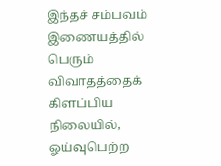இந்தச் சம்பவம் இணையத்தில் பெரும் விவாதத்தைக் கிளப்பிய நிலையில், ஓய்வுபெற்ற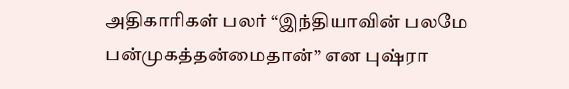அதிகாரிகள் பலர் “இந்தியாவின் பலமே பன்முகத்தன்மைதான்” என புஷ்ரா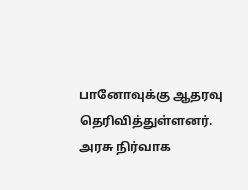பானோவுக்கு ஆதரவு தெரிவித்துள்ளனர். அரசு நிர்வாக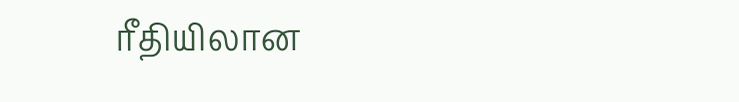ரீதியிலான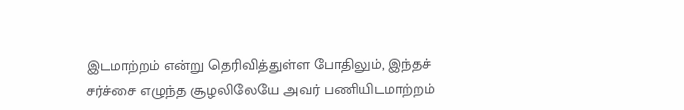இடமாற்றம் என்று தெரிவித்துள்ள போதிலும், இந்தச் சர்ச்சை எழுந்த சூழலிலேயே அவர் பணியிடமாற்றம்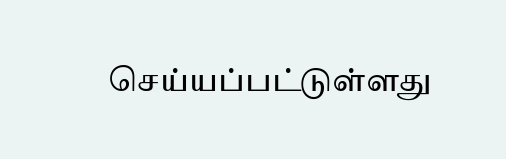செய்யப்பட்டுள்ளது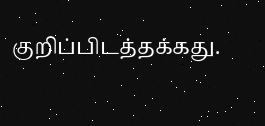குறிப்பிடத்தக்கது.